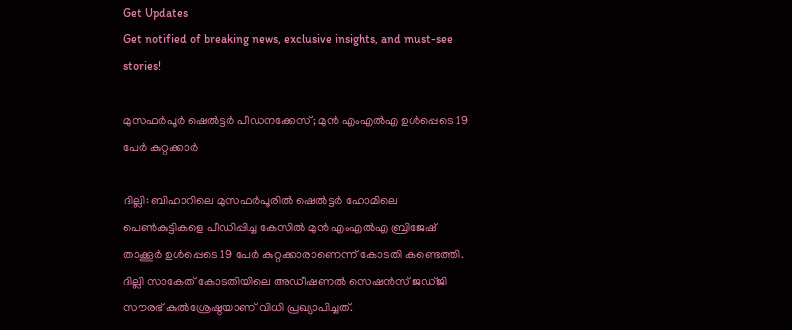Get Updates
Get notified of breaking news, exclusive insights, and must-see stories!

മുസഫര്‍പൂര്‍ ഷെല്‍ട്ടര്‍ പീഡനക്കേസ്; മുന്‍ എംഎല്‍എ ഉള്‍പ്പെടെ 19 പേര്‍ കുറ്റക്കാര്‍

ദില്ലി: ബിഹാറിലെ മുസഫര്‍പൂരില്‍ ഷെല്‍ട്ടര്‍ ഹോമിലെ പെണ്‍കുട്ടികളെ പീഡിപ്പിച്ച കേസില്‍ മുന്‍ എംഎല്‍എ ബ്രിജേഷ് താക്കൂര്‍ ഉള്‍പ്പെടെ 19 പേര്‍ കുറ്റക്കാരാണെന്ന് കോടതി കണ്ടെത്തി. ദില്ലി സാകേത് കോടതിയിലെ അഡീഷണല്‍ സെഷന്‍സ് ജഡ്ജി സൗരഭ് കുല്‍ശ്രേഷ്ഠയാണ് വിധി പ്രഖ്യാപിച്ചത്.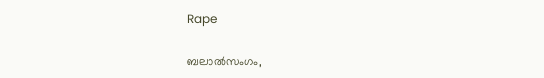Rape

ബലാല്‍സംഗം,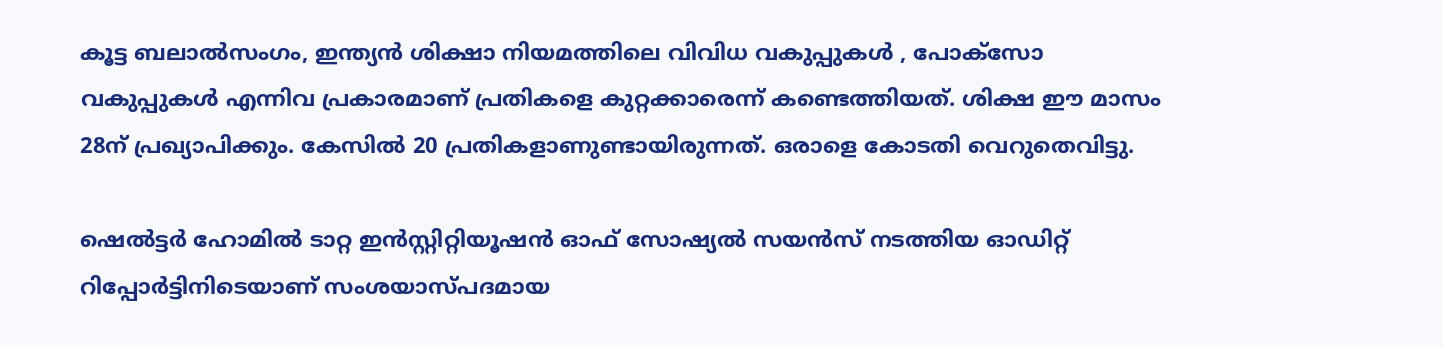കൂട്ട ബലാല്‍സംഗം, ഇന്ത്യന്‍ ശിക്ഷാ നിയമത്തിലെ വിവിധ വകുപ്പുകള്‍ , പോക്‌സോ വകുപ്പുകള്‍ എന്നിവ പ്രകാരമാണ് പ്രതികളെ കുറ്റക്കാരെന്ന് കണ്ടെത്തിയത്. ശിക്ഷ ഈ മാസം 28ന് പ്രഖ്യാപിക്കും. കേസില്‍ 20 പ്രതികളാണുണ്ടായിരുന്നത്. ഒരാളെ കോടതി വെറുതെവിട്ടു.

ഷെല്‍ട്ടര്‍ ഹോമില്‍ ടാറ്റ ഇന്‍സ്റ്റിറ്റിയൂഷന്‍ ഓഫ് സോഷ്യല്‍ സയന്‍സ് നടത്തിയ ഓഡിറ്റ് റിപ്പോര്‍ട്ടിനിടെയാണ് സംശയാസ്പദമായ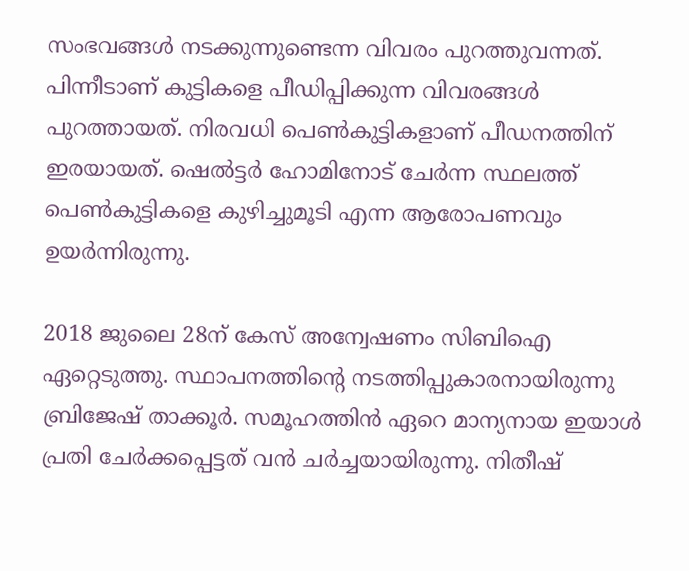സംഭവങ്ങള്‍ നടക്കുന്നുണ്ടെന്ന വിവരം പുറത്തുവന്നത്. പിന്നീടാണ് കുട്ടികളെ പീഡിപ്പിക്കുന്ന വിവരങ്ങള്‍ പുറത്തായത്. നിരവധി പെണ്‍കുട്ടികളാണ് പീഡനത്തിന് ഇരയായത്. ഷെല്‍ട്ടര്‍ ഹോമിനോട് ചേര്‍ന്ന സ്ഥലത്ത് പെണ്‍കുട്ടികളെ കുഴിച്ചുമൂടി എന്ന ആരോപണവും ഉയര്‍ന്നിരുന്നു.

2018 ജുലൈ 28ന് കേസ് അന്വേഷണം സിബിഐ ഏറ്റെടുത്തു. സ്ഥാപനത്തിന്റെ നടത്തിപ്പുകാരനായിരുന്നു ബ്രിജേഷ് താക്കൂര്‍. സമൂഹത്തിന്‍ ഏറെ മാന്യനായ ഇയാള്‍ പ്രതി ചേര്‍ക്കപ്പെട്ടത് വന്‍ ചര്‍ച്ചയായിരുന്നു. നിതീഷ്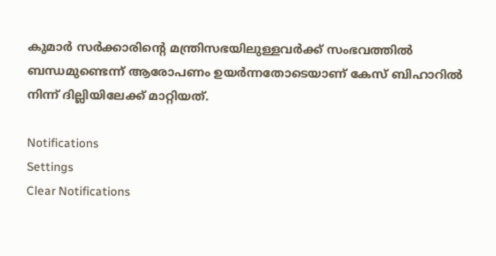കുമാര്‍ സര്‍ക്കാരിന്റെ മന്ത്രിസഭയിലുള്ളവര്‍ക്ക് സംഭവത്തില്‍ ബന്ധമുണ്ടെന്ന് ആരോപണം ഉയര്‍ന്നതോടെയാണ് കേസ് ബിഹാറില്‍ നിന്ന് ദില്ലിയിലേക്ക് മാറ്റിയത്.

Notifications
Settings
Clear Notifications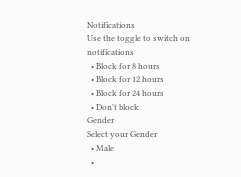Notifications
Use the toggle to switch on notifications
  • Block for 8 hours
  • Block for 12 hours
  • Block for 24 hours
  • Don't block
Gender
Select your Gender
  • Male
  •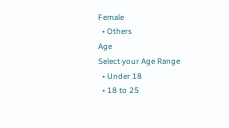Female
  • Others
Age
Select your Age Range
  • Under 18
  • 18 to 25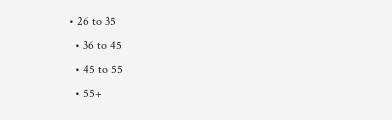• 26 to 35
  • 36 to 45
  • 45 to 55
  • 55+